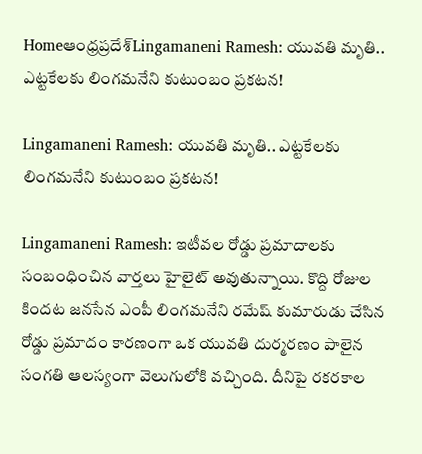Homeఆంధ్రప్రదేశ్‌Lingamaneni Ramesh: యువతి మృతి.. ఎట్టకేలకు లింగమనేని కుటుంబం ప్రకటన!

Lingamaneni Ramesh: యువతి మృతి.. ఎట్టకేలకు లింగమనేని కుటుంబం ప్రకటన!

Lingamaneni Ramesh: ఇటీవల రోడ్డు ప్రమాదాలకు సంబంధించిన వార్తలు హైలైట్ అవుతున్నాయి. కొద్ది రోజుల కిందట జనసేన ఎంపీ లింగమనేని రమేష్ కుమారుడు చేసిన రోడ్డు ప్రమాదం కారణంగా ఒక యువతి దుర్మరణం పాలైన సంగతి ఆలస్యంగా వెలుగులోకి వచ్చింది. దీనిపై రకరకాల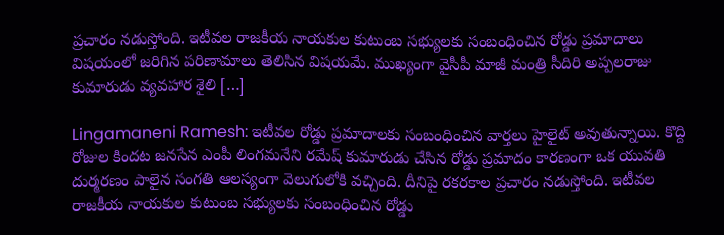ప్రచారం నడుస్తోంది. ఇటీవల రాజకీయ నాయకుల కుటుంబ సభ్యులకు సంబంధించిన రోడ్డు ప్రమాదాలు విషయంలో జరిగిన పరిణామాలు తెలిసిన విషయమే. ముఖ్యంగా వైసీపీ మాజీ మంత్రి సీదిరి అప్పలరాజు కుమారుడు వ్యవహార శైలి […]

Lingamaneni Ramesh: ఇటీవల రోడ్డు ప్రమాదాలకు సంబంధించిన వార్తలు హైలైట్ అవుతున్నాయి. కొద్ది రోజుల కిందట జనసేన ఎంపీ లింగమనేని రమేష్ కుమారుడు చేసిన రోడ్డు ప్రమాదం కారణంగా ఒక యువతి దుర్మరణం పాలైన సంగతి ఆలస్యంగా వెలుగులోకి వచ్చింది. దీనిపై రకరకాల ప్రచారం నడుస్తోంది. ఇటీవల రాజకీయ నాయకుల కుటుంబ సభ్యులకు సంబంధించిన రోడ్డు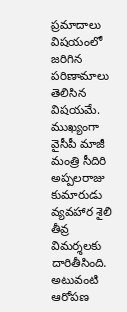ప్రమాదాలు విషయంలో జరిగిన పరిణామాలు తెలిసిన విషయమే. ముఖ్యంగా వైసీపీ మాజీ మంత్రి సీదిరి అప్పలరాజు కుమారుడు వ్యవహార శైలి తీవ్ర విమర్శలకు దారితీసింది. అటువంటి ఆరోపణ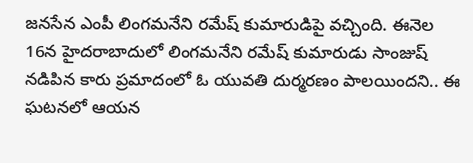జనసేన ఎంపీ లింగమనేని రమేష్ కుమారుడిపై వచ్చింది. ఈనెల 16న హైదరాబాదులో లింగమనేని రమేష్ కుమారుడు సాంజుష్ నడిపిన కారు ప్రమాదంలో ఓ యువతి దుర్మరణం పాలయిందని.. ఈ ఘటనలో ఆయన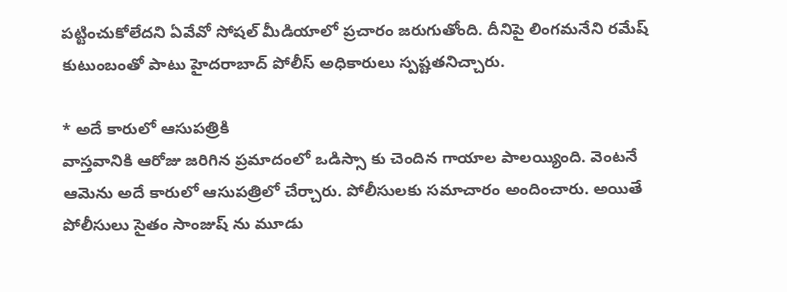పట్టించుకోలేదని ఏవేవో సోషల్ మీడియాలో ప్రచారం జరుగుతోంది. దీనిపై లింగమనేని రమేష్ కుటుంబంతో పాటు హైదరాబాద్ పోలీస్ అధికారులు స్పష్టతనిచ్చారు.

* అదే కారులో ఆసుపత్రికి
వాస్తవానికి ఆరోజు జరిగిన ప్రమాదంలో ఒడిస్సా కు చెందిన గాయాల పాలయ్యింది. వెంటనే ఆమెను అదే కారులో ఆసుపత్రిలో చేర్చారు. పోలీసులకు సమాచారం అందించారు. అయితే పోలీసులు సైతం సాంజుష్ ను మూడు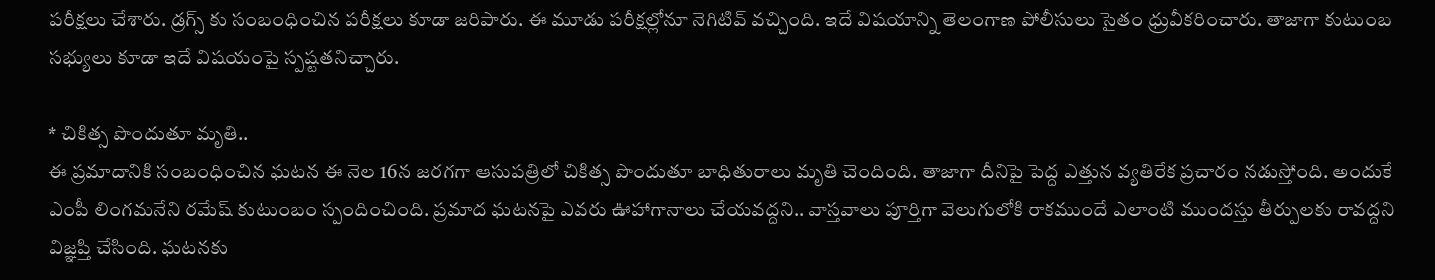పరీక్షలు చేశారు. డ్రగ్స్ కు సంబంధించిన పరీక్షలు కూడా జరిపారు. ఈ మూడు పరీక్షల్లోనూ నెగిటివ్ వచ్చింది. ఇదే విషయాన్ని తెలంగాణ పోలీసులు సైతం ధ్రువీకరించారు. తాజాగా కుటుంబ సభ్యులు కూడా ఇదే విషయంపై స్పష్టతనిచ్చారు.

* చికిత్స పొందుతూ మృతి..
ఈ ప్రమాదానికి సంబంధించిన ఘటన ఈ నెల 16న జరగగా ఆసుపత్రిలో చికిత్స పొందుతూ బాధితురాలు మృతి చెందింది. తాజాగా దీనిపై పెద్ద ఎత్తున వ్యతిరేక ప్రచారం నడుస్తోంది. అందుకే ఎంపీ లింగమనేని రమేష్ కుటుంబం స్పందించింది. ప్రమాద ఘటనపై ఎవరు ఊహాగానాలు చేయవద్దని.. వాస్తవాలు పూర్తిగా వెలుగులోకి రాకముందే ఎలాంటి ముందస్తు తీర్పులకు రావద్దని విజ్ఞప్తి చేసింది. ఘటనకు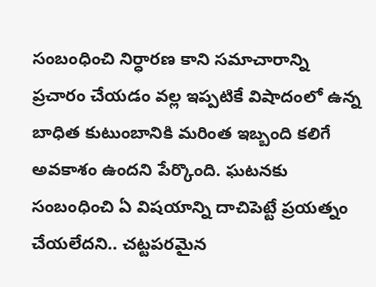సంబంధించి నిర్ధారణ కాని సమాచారాన్ని ప్రచారం చేయడం వల్ల ఇప్పటికే విషాదంలో ఉన్న బాధిత కుటుంబానికి మరింత ఇబ్బంది కలిగే అవకాశం ఉందని పేర్కొంది. ఘటనకు సంబంధించి ఏ విషయాన్ని దాచిపెట్టే ప్రయత్నం చేయలేదని.. చట్టపరమైన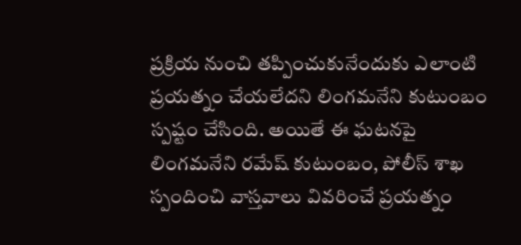ప్రక్రియ నుంచి తప్పించుకునేందుకు ఎలాంటి ప్రయత్నం చేయలేదని లింగమనేని కుటుంబం స్పష్టం చేసింది. అయితే ఈ ఘటనపై లింగమనేని రమేష్ కుటుంబం, పోలీస్ శాఖ స్పందించి వాస్తవాలు వివరించే ప్రయత్నం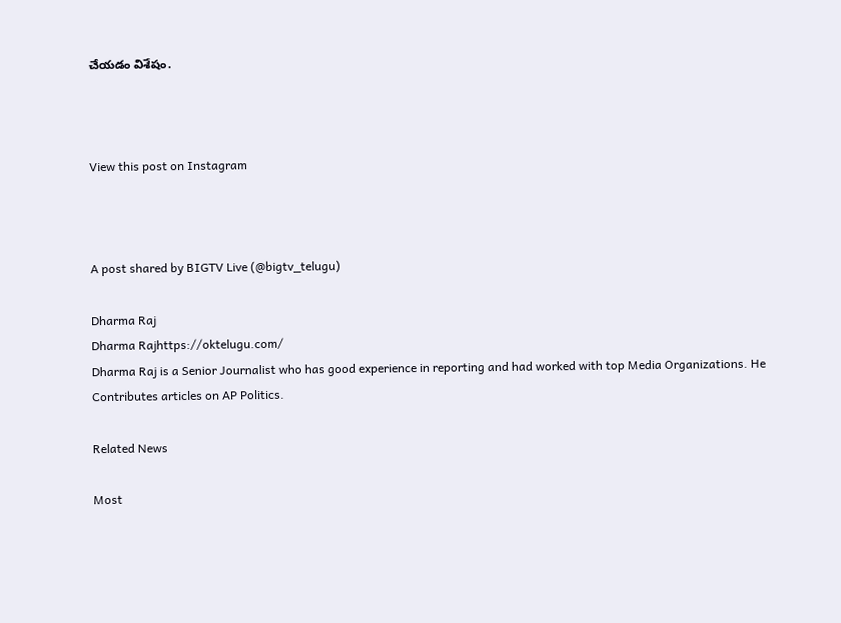చేయడం విశేషం.



View this post on Instagram



A post shared by BIGTV Live (@bigtv_telugu)

Dharma Raj
Dharma Rajhttps://oktelugu.com/
Dharma Raj is a Senior Journalist who has good experience in reporting and had worked with top Media Organizations. He Contributes articles on AP Politics.

Related News

Most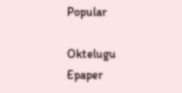Popular

Oktelugu Epaper